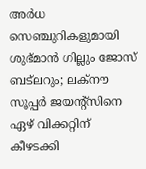അര്‍ധ സെഞ്ചുറികളുമായി ശുഭ്മാന്‍ ഗില്ലും ജോസ് ബട്‌ലറും; ലക്നൗ സൂപ്പര്‍ ജയന്റ്സിനെ ഏഴ് വിക്കറ്റിന് കീഴടക്കി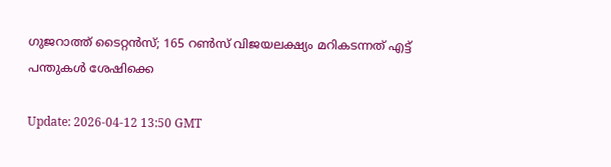ഗുജറാത്ത് ടൈറ്റന്‍സ്; 165 റണ്‍സ് വിജയലക്ഷ്യം മറികടന്നത് എട്ട് പന്തുകള്‍ ശേഷിക്കെ

Update: 2026-04-12 13:50 GMT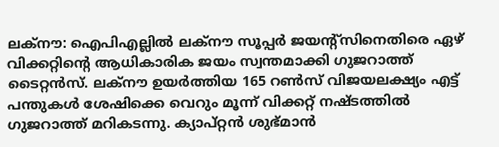ലക്‌നൗ: ഐപിഎല്ലില്‍ ലക്‌നൗ സൂപ്പര്‍ ജയന്റ്‌സിനെതിരെ ഏഴ് വിക്കറ്റിന്റെ ആധികാരിക ജയം സ്വന്തമാക്കി ഗുജറാത്ത് ടൈറ്റന്‍സ്. ലക്‌നൗ ഉയര്‍ത്തിയ 165 റണ്‍സ് വിജയലക്ഷ്യം എട്ട് പന്തുകള്‍ ശേഷിക്കെ വെറും മൂന്ന് വിക്കറ്റ് നഷ്ടത്തില്‍ ഗുജറാത്ത് മറികടന്നു. ക്യാപ്റ്റന്‍ ശുഭ്മാന്‍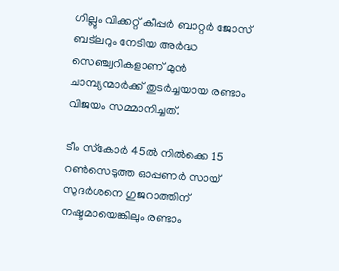ഗില്ലും വിക്കറ്റ് കീപ്പര്‍ ബാറ്റര്‍ ജോസ് ബട്‌ലറും നേടിയ അര്‍ദ്ധ സെഞ്ച്വറികളാണ് മുന്‍ ചാമ്പ്യന്മാര്‍ക്ക് തുടര്‍ച്ചയായ രണ്ടാം വിജയം സമ്മാനിച്ചത്.

ടീം സ്‌കോര്‍ 45ല്‍ നില്‍ക്കെ 15 റണ്‍സെടുത്ത ഓപ്പണര്‍ സായ് സുദര്‍ശനെ ഗുജറാത്തിന് നഷ്ടമായെങ്കിലും രണ്ടാം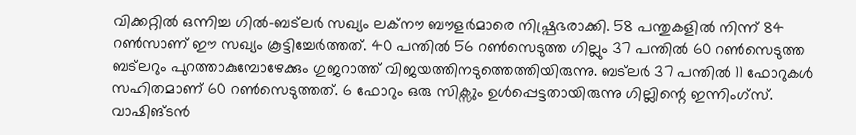വിക്കറ്റില്‍ ഒന്നിച്ച ഗില്‍-ബട്‌ലര്‍ സഖ്യം ലക്‌നൗ ബൗളര്‍മാരെ നിഷ്പ്രഭരാക്കി. 58 പന്തുകളില്‍ നിന്ന് 84 റണ്‍സാണ് ഈ സഖ്യം കൂട്ടിച്ചേര്‍ത്തത്. 40 പന്തില്‍ 56 റണ്‍സെടുത്ത ഗില്ലും 37 പന്തില്‍ 60 റണ്‍സെടുത്ത ബട്‌ലറും പുറത്താകുമ്പോഴേക്കും ഗുജറാത്ത് വിജയത്തിനടുത്തെത്തിയിരുന്നു. ബട്ലര്‍ 37 പന്തില്‍ 11 ഫോറുകള്‍ സഹിതമാണ് 60 റണ്‍സെടുത്തത്. 6 ഫോറും ഒരു സിക്സും ഉള്‍പ്പെട്ടതായിരുന്നു ഗില്ലിന്റെ ഇന്നിംഗ്‌സ്. വാഷിങ്ടന്‍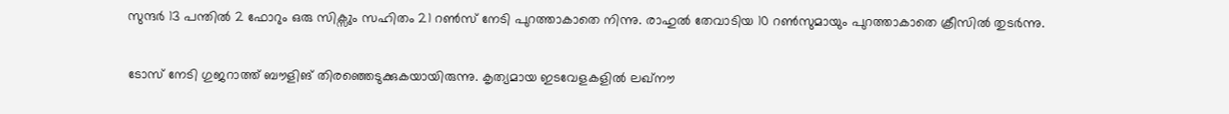സുന്ദര്‍ 13 പന്തില്‍ 2 ഫോറും ഒരു സിക്സും സഹിതം 21 റണ്‍സ് നേടി പുറത്താകാതെ നിന്നു. രാഹുല്‍ തേവാടിയ 10 റണ്‍സുമായും പുറത്താകാതെ ക്രീസില്‍ തുടര്‍ന്നു.

ടോസ് നേടി ഗുജറാത്ത് ബൗളിങ് തിരഞ്ഞെടുക്കുകയായിരുന്നു. കൃത്യമായ ഇടവേളകളില്‍ ലഖ്നൗ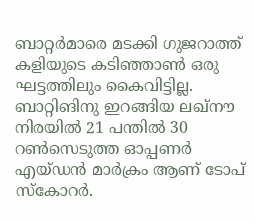ബാറ്റര്‍മാരെ മടക്കി ഗുജറാത്ത് കളിയുടെ കടിഞ്ഞാണ്‍ ഒരു ഘട്ടത്തിലും കൈവിട്ടില്ല. ബാറ്റിങിനു ഇറങ്ങിയ ലഖ്നൗ നിരയില്‍ 21 പന്തില്‍ 30 റണ്‍സെടുത്ത ഓപ്പണര്‍ എയ്ഡന്‍ മാര്‍ക്രം ആണ് ടോപ് സ്‌കോറര്‍.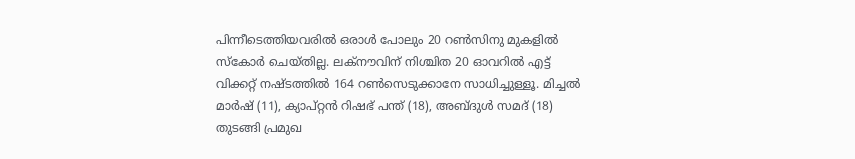പിന്നീടെത്തിയവരില്‍ ഒരാള്‍ പോലും 20 റണ്‍സിനു മുകളില്‍ സ്‌കോര്‍ ചെയ്തില്ല. ലക്‌നൗവിന് നിശ്ചിത 20 ഓവറില്‍ എട്ട് വിക്കറ്റ് നഷ്ടത്തില്‍ 164 റണ്‍സെടുക്കാനേ സാധിച്ചുള്ളൂ. മിച്ചല്‍ മാര്‍ഷ് (11), ക്യാപ്റ്റന്‍ റിഷഭ് പന്ത് (18), അബ്ദുള്‍ സമദ് (18) തുടങ്ങി പ്രമുഖ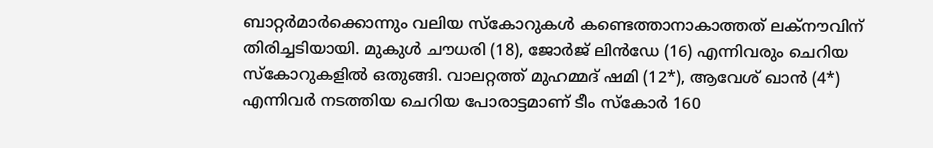ബാറ്റര്‍മാര്‍ക്കൊന്നും വലിയ സ്‌കോറുകള്‍ കണ്ടെത്താനാകാത്തത് ലക്‌നൗവിന് തിരിച്ചടിയായി. മുകുള്‍ ചൗധരി (18), ജോര്‍ജ് ലിന്‍ഡേ (16) എന്നിവരും ചെറിയ സ്‌കോറുകളില്‍ ഒതുങ്ങി. വാലറ്റത്ത് മുഹമ്മദ് ഷമി (12*), ആവേശ് ഖാന്‍ (4*) എന്നിവര്‍ നടത്തിയ ചെറിയ പോരാട്ടമാണ് ടീം സ്‌കോര്‍ 160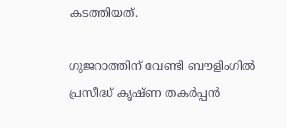കടത്തിയത്.

ഗുജറാത്തിന് വേണ്ടി ബൗളിംഗില്‍ പ്രസീദ്ധ് കൃഷ്ണ തകര്‍പ്പന്‍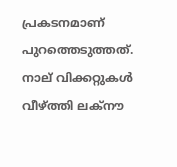പ്രകടനമാണ് പുറത്തെടുത്തത്. നാല് വിക്കറ്റുകള്‍ വീഴ്ത്തി ലക്‌നൗ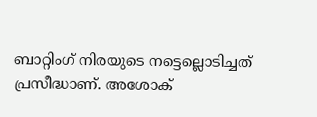ബാറ്റിംഗ് നിരയുടെ നട്ടെല്ലൊടിച്ചത് പ്രസീദ്ധാണ്. അശോക്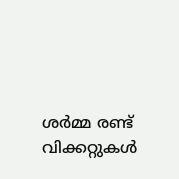ശര്‍മ്മ രണ്ട് വിക്കറ്റുകള്‍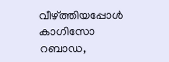വീഴ്ത്തിയപ്പോള്‍ കാഗിസോ റബാഡ,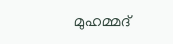മുഹമ്മദ്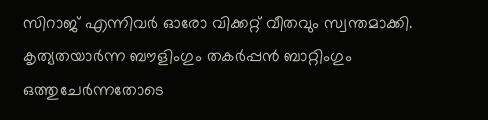സിറാജ് എന്നിവര്‍ ഓരോ വിക്കറ്റ് വീതവും സ്വന്തമാക്കി. കൃത്യതയാര്‍ന്ന ബൗളിംഗും തകര്‍പ്പന്‍ ബാറ്റിംഗും ഒത്തുചേര്‍ന്നതോടെ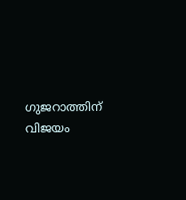ഗുജറാത്തിന് വിജയം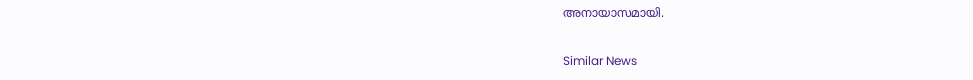അനായാസമായി.

Similar News